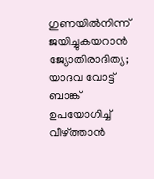ഗുണയില്‍നിന്ന് ജയിച്ചുകയറാന്‍ ജ്യോതിരാദിത്യ; യാദവ വോട്ട് ബാങ്ക് ഉപയോഗിച്ച് വീഴ്ത്താന്‍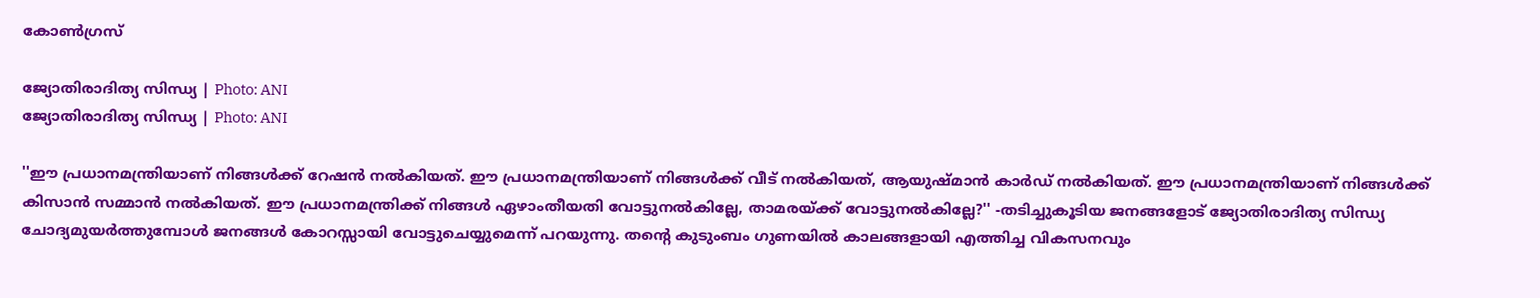കോണ്‍ഗ്രസ്

ജ്യോതിരാദിത്യ സിന്ധ്യ | Photo: ANI
ജ്യോതിരാദിത്യ സിന്ധ്യ | Photo: ANI

''ഈ പ്രധാനമന്ത്രിയാണ് നിങ്ങള്‍ക്ക് റേഷന്‍ നല്‍കിയത്. ഈ പ്രധാനമന്ത്രിയാണ് നിങ്ങള്‍ക്ക് വീട് നല്‍കിയത്, ആയുഷ്മാന്‍ കാര്‍ഡ് നല്‍കിയത്. ഈ പ്രധാനമന്ത്രിയാണ് നിങ്ങള്‍ക്ക് കിസാന്‍ സമ്മാന്‍ നല്‍കിയത്. ഈ പ്രധാനമന്ത്രിക്ക് നിങ്ങള്‍ ഏഴാംതീയതി വോട്ടുനല്‍കില്ലേ, താമരയ്ക്ക് വോട്ടുനല്‍കില്ലേ?'' -തടിച്ചുകൂടിയ ജനങ്ങളോട് ജ്യോതിരാദിത്യ സിന്ധ്യ ചോദ്യമുയര്‍ത്തുമ്പോള്‍ ജനങ്ങള്‍ കോറസ്സായി വോട്ടുചെയ്യുമെന്ന് പറയുന്നു. തന്റെ കുടുംബം ഗുണയില്‍ കാലങ്ങളായി എത്തിച്ച വികസനവും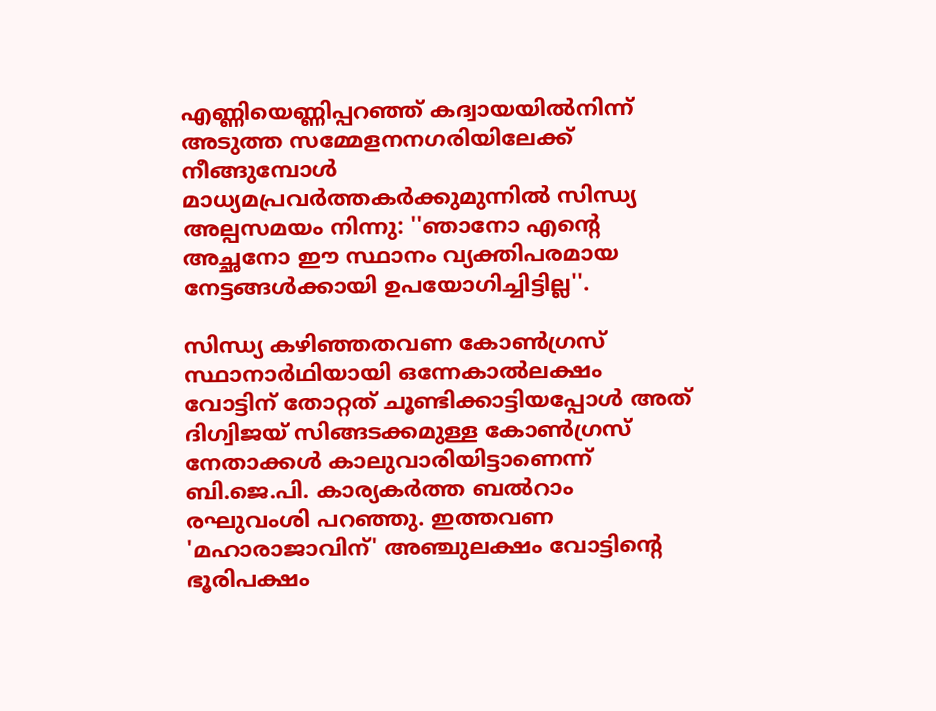എണ്ണിയെണ്ണിപ്പറഞ്ഞ് കദ്വായയില്‍നിന്ന് അടുത്ത സമ്മേളനനഗരിയിലേക്ക് നീങ്ങുമ്പോള്‍ മാധ്യമപ്രവര്‍ത്തകര്‍ക്കുമുന്നില്‍ സിന്ധ്യ അല്പസമയം നിന്നു: ''ഞാനോ എന്റെ അച്ഛനോ ഈ സ്ഥാനം വ്യക്തിപരമായ നേട്ടങ്ങള്‍ക്കായി ഉപയോഗിച്ചിട്ടില്ല''.

സിന്ധ്യ കഴിഞ്ഞതവണ കോണ്‍ഗ്രസ് സ്ഥാനാര്‍ഥിയായി ഒന്നേകാല്‍ലക്ഷം വോട്ടിന് തോറ്റത് ചൂണ്ടിക്കാട്ടിയപ്പോള്‍ അത് ദിഗ്വിജയ് സിങ്ങടക്കമുള്ള കോണ്‍ഗ്രസ് നേതാക്കള്‍ കാലുവാരിയിട്ടാണെന്ന് ബി.ജെ.പി. കാര്യകര്‍ത്ത ബല്‍റാം രഘുവംശി പറഞ്ഞു. ഇത്തവണ 'മഹാരാജാവിന്' അഞ്ചുലക്ഷം വോട്ടിന്റെ ഭൂരിപക്ഷം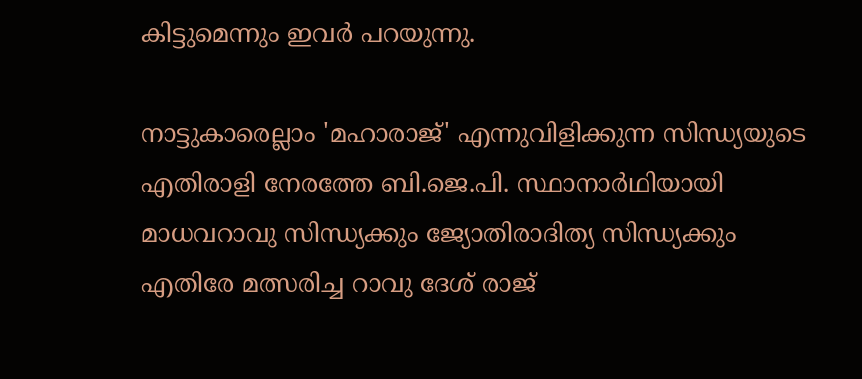കിട്ടുമെന്നും ഇവര്‍ പറയുന്നു.

നാട്ടുകാരെല്ലാം 'മഹാരാജ്' എന്നുവിളിക്കുന്ന സിന്ധ്യയുടെ എതിരാളി നേരത്തേ ബി.ജെ.പി. സ്ഥാനാര്‍ഥിയായി മാധവറാവു സിന്ധ്യക്കും ജ്യോതിരാദിത്യ സിന്ധ്യക്കും എതിരേ മത്സരിച്ച റാവു ദേശ് രാജ്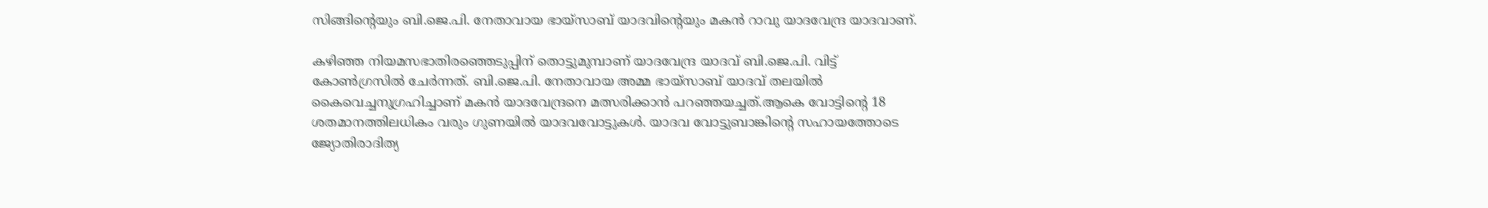സിങ്ങിന്റെയും ബി.ജെ.പി. നേതാവായ ഭായ്‌സാബ് യാദവിന്റെയും മകന്‍ റാവു യാദവേന്ദ്ര യാദവാണ്.

കഴിഞ്ഞ നിയമസഭാതിരഞ്ഞെടുപ്പിന് തൊട്ടുമുമ്പാണ് യാദവേന്ദ്ര യാദവ് ബി.ജെ.പി. വിട്ട് കോണ്‍ഗ്രസില്‍ ചേര്‍ന്നത്. ബി.ജെ.പി. നേതാവായ അമ്മ ഭായ്‌സാബ് യാദവ് തലയില്‍ കൈവെച്ചനുഗ്രഹിച്ചാണ് മകന്‍ യാദവേന്ദ്രനെ മത്സരിക്കാന്‍ പറഞ്ഞയച്ചത്.ആകെ വോട്ടിന്റെ 18 ശതമാനത്തിലധികം വരും ഗുണയില്‍ യാദവവോട്ടുകള്‍. യാദവ വോട്ടുബാങ്കിന്റെ സഹായത്തോടെ ജ്യോതിരാദിത്യ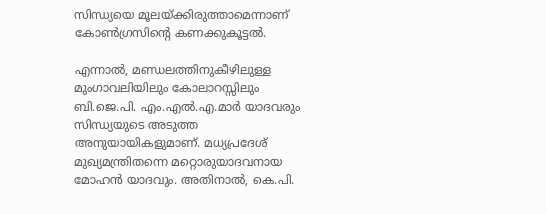സിന്ധ്യയെ മൂലയ്ക്കിരുത്താമെന്നാണ് കോണ്‍ഗ്രസിന്റെ കണക്കുകൂട്ടല്‍.

എന്നാല്‍, മണ്ഡലത്തിനുകീഴിലുള്ള മുംഗാവലിയിലും കോലാറസ്സിലും ബി.ജെ.പി. എം.എല്‍.എ.മാര്‍ യാദവരും സിന്ധ്യയുടെ അടുത്ത അനുയായികളുമാണ്. മധ്യപ്രദേശ് മുഖ്യമന്ത്രിതന്നെ മറ്റൊരുയാദവനായ മോഹന്‍ യാദവും. അതിനാല്‍, കെ.പി.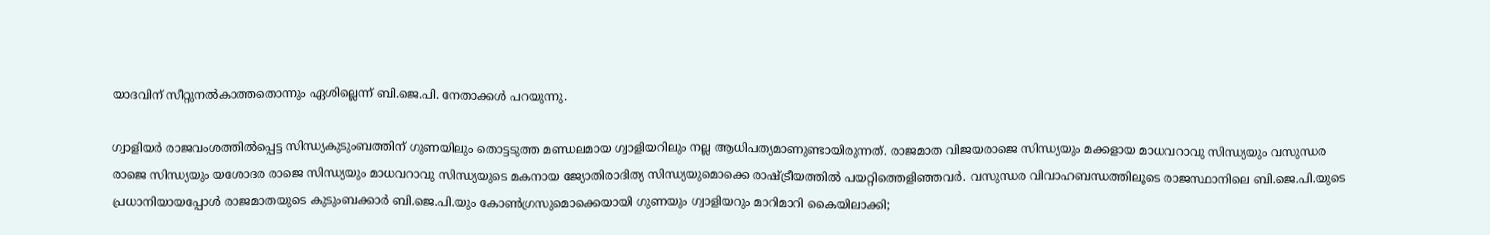യാദവിന് സീറ്റുനല്‍കാത്തതൊന്നും ഏശില്ലെന്ന് ബി.ജെ.പി. നേതാക്കള്‍ പറയുന്നു.

ഗ്വാളിയര്‍ രാജവംശത്തില്‍പ്പെട്ട സിന്ധ്യകുടുംബത്തിന് ഗുണയിലും തൊട്ടടുത്ത മണ്ഡലമായ ഗ്വാളിയറിലും നല്ല ആധിപത്യമാണുണ്ടായിരുന്നത്. രാജമാത വിജയരാജെ സിന്ധ്യയും മക്കളായ മാധവറാവു സിന്ധ്യയും വസുന്ധര രാജെ സിന്ധ്യയും യശോദര രാജെ സിന്ധ്യയും മാധവറാവു സിന്ധ്യയുടെ മകനായ ജ്യോതിരാദിത്യ സിന്ധ്യയുമൊക്കെ രാഷ്ട്രീയത്തില്‍ പയറ്റിത്തെളിഞ്ഞവര്‍. വസുന്ധര വിവാഹബന്ധത്തിലൂടെ രാജസ്ഥാനിലെ ബി.ജെ.പി.യുടെ പ്രധാനിയായപ്പോള്‍ രാജമാതയുടെ കുടുംബക്കാര്‍ ബി.ജെ.പി.യും കോണ്‍ഗ്രസുമൊക്കെയായി ഗുണയും ഗ്വാളിയറും മാറിമാറി കൈയിലാക്കി;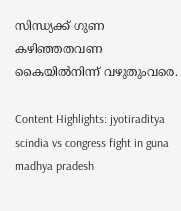സിന്ധ്യക്ക് ഗുണ കഴിഞ്ഞതവണ കൈയില്‍നിന്ന് വഴുതുംവരെ.

Content Highlights: jyotiraditya scindia vs congress fight in guna madhya pradesh